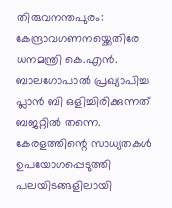തിരുവനന്തപുരം: കേന്ദ്രാവഗണനയ്ക്കെതിരേ ധനമന്ത്രി കെ.എൻ. ബാലഗോപാൽ പ്രഖ്യാപിച്ച പ്ലാൻ ബി ഒളിച്ചിരിക്കുന്നത് ബജറ്റിൽ തന്നെ. കേരളത്തിന്റെ സാധ്യതകൾ ഉപയോഗപ്പെടുത്തി പലയിടങ്ങളിലായി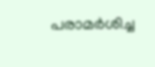പരാമർശിച്ച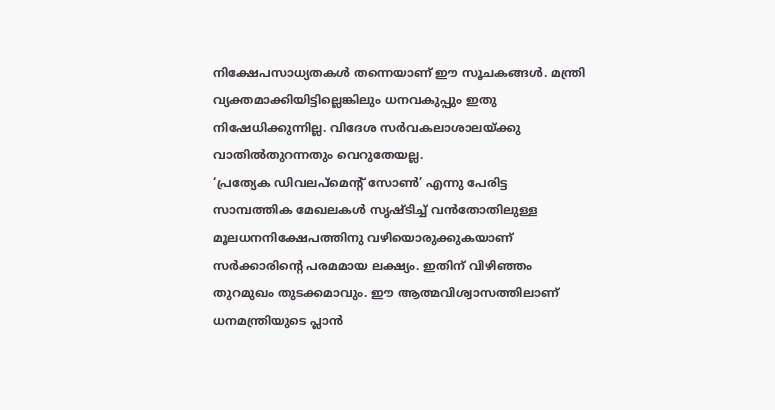നിക്ഷേപസാധ്യതകൾ തന്നെയാണ് ഈ സൂചകങ്ങൾ. മന്ത്രി വ്യക്തമാക്കിയിട്ടില്ലെങ്കിലും ധനവകുപ്പും ഇതു നിഷേധിക്കുന്നില്ല. വിദേശ സർവകലാശാലയ്ക്കു വാതിൽതുറന്നതും വെറുതേയല്ല.
‘പ്രത്യേക ഡിവലപ്മെന്റ് സോൺ’ എന്നു പേരിട്ട സാമ്പത്തിക മേഖലകൾ സൃഷ്ടിച്ച് വൻതോതിലുള്ള മൂലധനനിക്ഷേപത്തിനു വഴിയൊരുക്കുകയാണ് സർക്കാരിന്റെ പരമമായ ലക്ഷ്യം. ഇതിന് വിഴിഞ്ഞം തുറമുഖം തുടക്കമാവും. ഈ ആത്മവിശ്വാസത്തിലാണ് ധനമന്ത്രിയുടെ പ്ലാൻ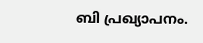ബി പ്രഖ്യാപനം.